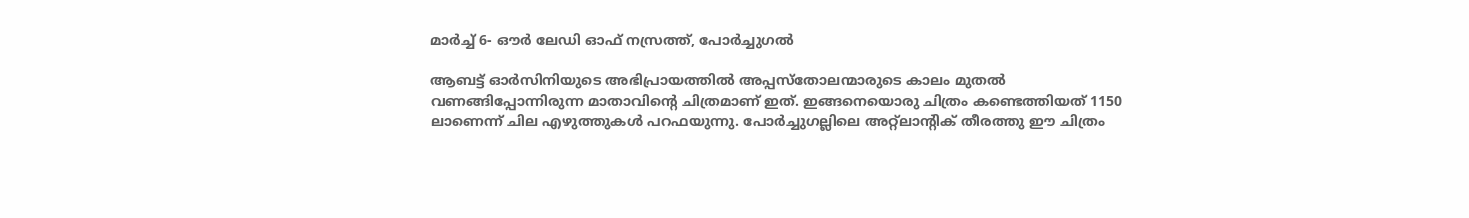മാര്‍ച്ച് 6- ഔര്‍ ലേഡി ഓഫ് നസ്രത്ത്, പോര്‍ച്ചുഗല്‍

ആബട്ട് ഓര്‍സിനിയുടെ അഭിപ്രായത്തില്‍ അപ്പസ്‌തോലന്മാരുടെ കാലം മുതല്‍ വണങ്ങിപ്പോന്നിരുന്ന മാതാവിന്റെ ചിത്രമാണ് ഇത്. ഇങ്ങനെയൊരു ചിത്രം കണ്ടെത്തിയത് 1150 ലാണെന്ന് ചില എഴുത്തുകള്‍ പറഫയുന്നു. പോര്‍ച്ചുഗല്ലിലെ അറ്റ്‌ലാന്റിക് തീരത്തു ഈ ചിത്രം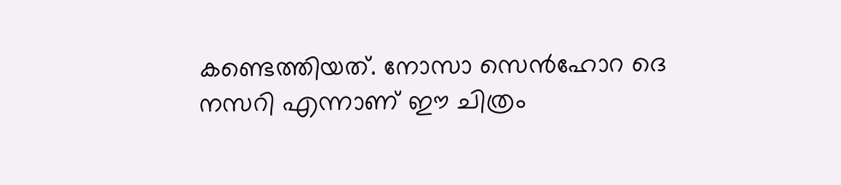കണ്ടെത്തിയത്. നോസാ സെന്‍ഹോറ ദെ നസറി എന്നാണ് ഈ ചിത്രം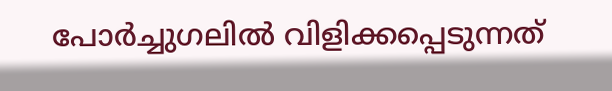പോര്‍ച്ചുഗലില്‍ വിളിക്കപ്പെടുന്നത്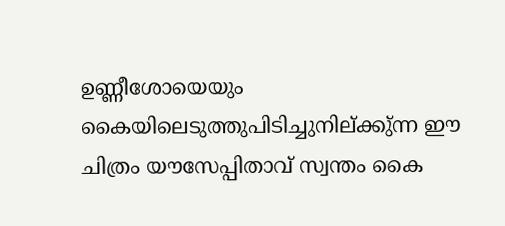ഉണ്ണീശോയെയും കൈയിലെടുത്തുപിടിച്ചുനില്ക്കു്ന്ന ഈ ചിത്രം യൗസേപ്പിതാവ് സ്വന്തം കൈ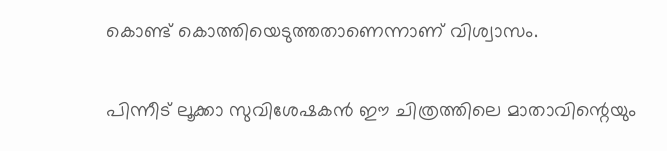കൊണ്ട് കൊത്തിയെടുത്തതാണെന്നാണ് വിശ്വാസം.

പിന്നീട് ലൂക്കാ സുവിശേഷകന്‍ ഈ ചിത്രത്തിലെ മാതാവിന്റെയും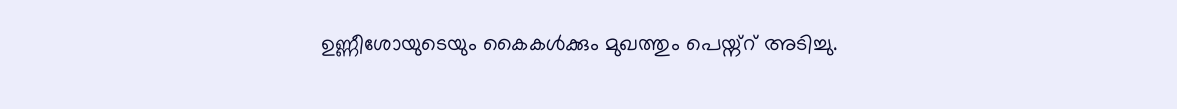ഉണ്ണീശോയുടെയും കൈകള്‍ക്കും മുഖത്തും പെയ്ന്റ് അടിച്ചു.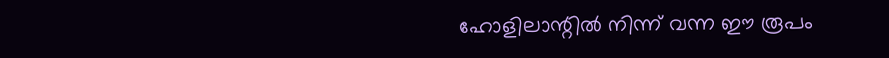ഹോളിലാന്റില്‍ നിന്ന് വന്ന ഈ രൂപം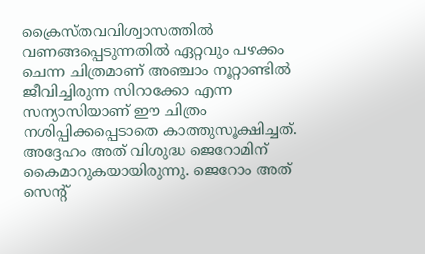ക്രൈസ്തവവിശ്വാസത്തില്‍ വണങ്ങപ്പെടുന്നതില്‍ ഏറ്റവും പഴക്കം ചെന്ന ചിത്രമാണ് അഞ്ചാം നൂറ്റാണ്ടില്‍ ജീവിച്ചിരുന്ന സിറാക്കോ എന്ന സന്യാസിയാണ് ഈ ചിത്രം നശിപ്പിക്കപ്പെടാതെ കാത്തുസൂക്ഷിച്ചത്. അദ്ദേഹം അത് വിശുദ്ധ ജെറോമിന് കൈമാറുകയായിരുന്നു. ജെറോം അത് സെന്റ്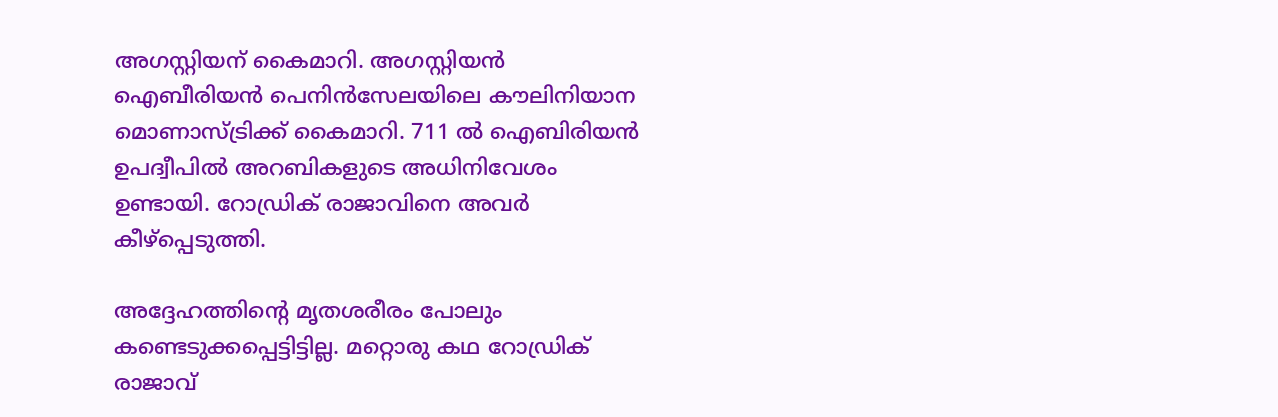അഗസ്റ്റിയന് കൈമാറി. അഗസ്റ്റിയന്‍ ഐബീരിയന്‍ പെനിന്‍സേലയിലെ കൗലിനിയാന മൊണാസ്ട്രിക്ക് കൈമാറി. 711 ല്‍ ഐബിരിയന്‍ ഉപദ്വീപില്‍ അറബികളുടെ അധിനിവേശം ഉണ്ടായി. റോഡ്രിക് രാജാവിനെ അവര്‍ കീഴ്‌പ്പെടുത്തി.

അദ്ദേഹത്തിന്റെ മൃതശരീരം പോലും കണ്ടെടുക്കപ്പെട്ടിട്ടില്ല. മറ്റൊരു കഥ റോഡ്രിക് രാജാവ്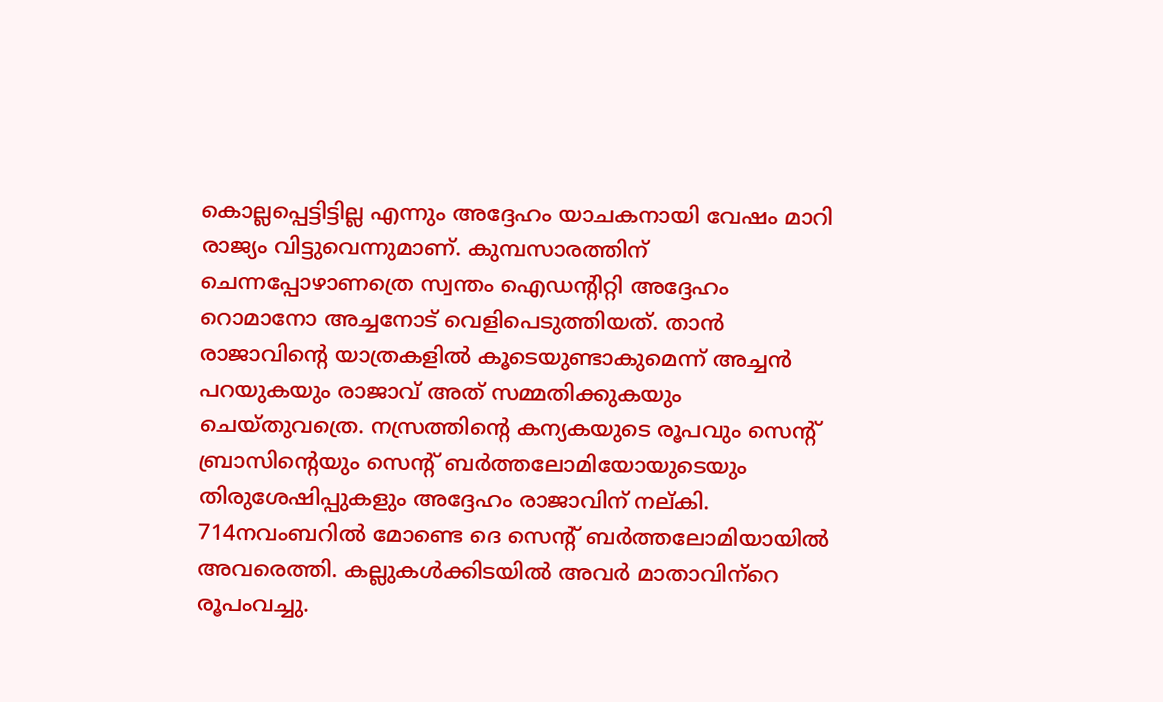കൊല്ലപ്പെട്ടിട്ടില്ല എന്നും അദ്ദേഹം യാചകനായി വേഷം മാറി രാജ്യം വിട്ടുവെന്നുമാണ്. കുമ്പസാരത്തിന് ചെന്നപ്പോഴാണത്രെ സ്വന്തം ഐഡന്റിറ്റി അദ്ദേഹം റൊമാനോ അച്ചനോട് വെളിപെടുത്തിയത്. താന്‍ രാജാവിന്റെ യാത്രകളില്‍ കൂടെയുണ്ടാകുമെന്ന് അച്ചന്‍ പറയുകയും രാജാവ് അത് സമ്മതിക്കുകയും ചെയ്തുവത്രെ. നസ്രത്തിന്റെ കന്യകയുടെ രൂപവും സെന്റ് ബ്രാസിന്റെയും സെന്റ് ബര്‍ത്തലോമിയോയുടെയും തിരുശേഷിപ്പുകളും അദ്ദേഹം രാജാവിന് നല്കി. 714നവംബറില്‍ മോണ്ടെ ദെ സെന്റ് ബര്‍ത്തലോമിയായില്‍ അവരെത്തി. കല്ലുകള്‍ക്കിടയില്‍ അവര്‍ മാതാവിന്‌റെ രൂപംവച്ചു.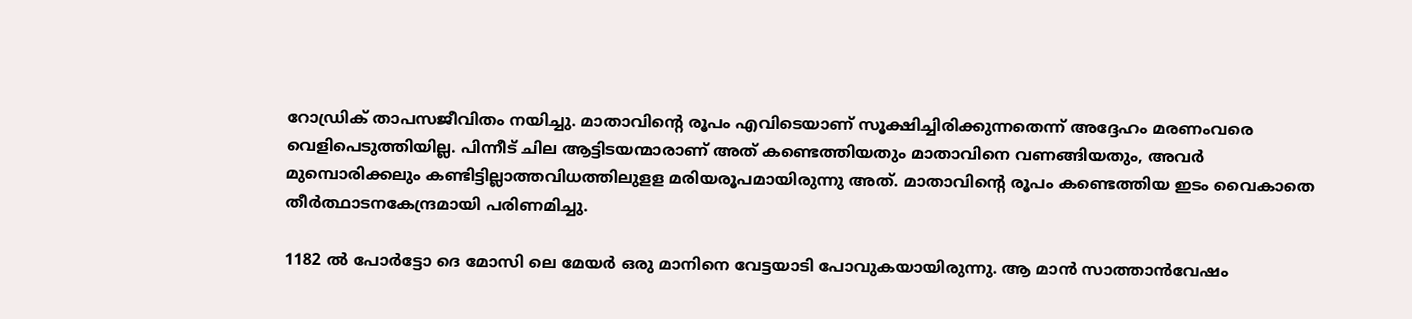റോഡ്രിക് താപസജീവിതം നയിച്ചു. മാതാവിന്റെ രൂപം എവിടെയാണ് സൂക്ഷിച്ചിരിക്കുന്നതെന്ന് അദ്ദേഹം മരണംവരെ വെളിപെടുത്തിയില്ല. പിന്നീട് ചില ആട്ടിടയന്മാരാണ് അത് കണ്ടെത്തിയതും മാതാവിനെ വണങ്ങിയതും, അവര്‍ മുമ്പൊരിക്കലും കണ്ടിട്ടില്ലാത്തവിധത്തിലുളള മരിയരൂപമായിരുന്നു അത്. മാതാവിന്റെ രൂപം കണ്ടെത്തിയ ഇടം വൈകാതെ തീര്‍ത്ഥാടനകേന്ദ്രമായി പരിണമിച്ചു.

1182 ല്‍ പോര്‍ട്ടോ ദെ മോസി ലെ മേയര്‍ ഒരു മാനിനെ വേട്ടയാടി പോവുകയായിരുന്നു. ആ മാന്‍ സാത്താന്‍വേഷം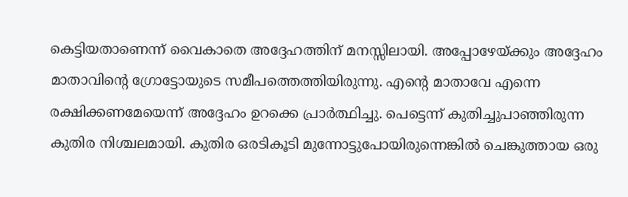കെട്ടിയതാണെന്ന് വൈകാതെ അദ്ദേഹത്തിന് മനസ്സിലായി. അപ്പോഴേയ്ക്കും അദ്ദേഹം മാതാവിന്റെ ഗ്രോട്ടോയുടെ സമീപത്തെത്തിയിരുന്നു. എന്റെ മാതാവേ എന്നെ രക്ഷിക്കണമേയെന്ന് അദ്ദേഹം ഉറക്കെ പ്രാര്‍ത്ഥിച്ചു. പെട്ടെന്ന് കുതിച്ചുപാഞ്ഞിരുന്ന കുതിര നിശ്ചലമായി. കുതിര ഒരടികൂടി മുന്നോട്ടുപോയിരുന്നെങ്കില്‍ ചെങ്കുത്തായ ഒരു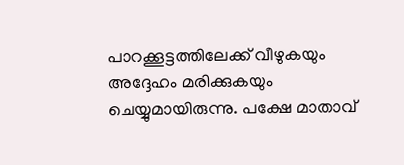പാറക്കൂട്ടത്തിലേക്ക് വീഴുകയും അദ്ദേഹം മരിക്കുകയും ചെയ്യുമായിരുന്നു. പക്ഷേ മാതാവ്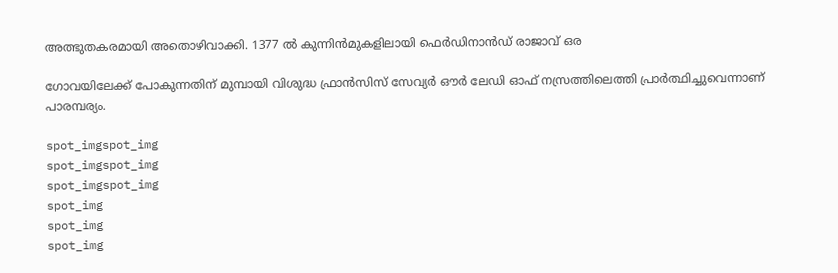അത്ഭുതകരമായി അതൊഴിവാക്കി. 1377 ല്‍ കുന്നിന്‍മുകളിലായി ഫെര്‍ഡിനാന്‍ഡ് രാജാവ് ഒര

ഗോവയിലേക്ക് പോകുന്നതിന് മുമ്പായി വിശുദ്ധ ഫ്രാന്‍സിസ് സേവ്യര്‍ ഔര്‍ ലേഡി ഓഫ് നസ്രത്തിലെത്തി പ്രാര്‍ത്ഥിച്ചുവെന്നാണ് പാരമ്പര്യം.

spot_imgspot_img
spot_imgspot_img
spot_imgspot_img
spot_img
spot_img
spot_img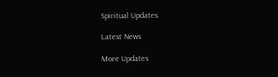Spiritual Updates

Latest News

More Updates